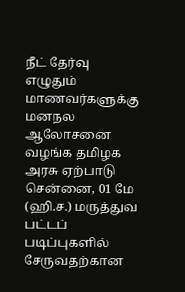நீட் தேர்வு எழுதும் மாணவர்களுக்கு மனநல ஆலோசனை வழங்க தமிழக அரசு ஏற்பாடு
சென்னை, 01 மே (ஹி.ச.) மருத்துவ பட்டப் படிப்புகளில் சேருவதற்கான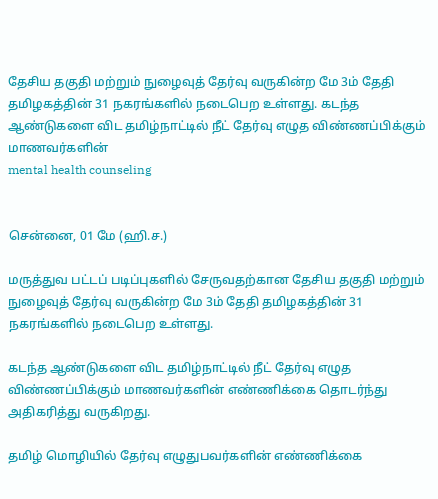தேசிய தகுதி மற்றும் நுழைவுத் தேர்வு வருகின்ற மே 3ம் தேதி தமிழகத்தின் 31 நகரங்களில் நடைபெற உள்ளது. கடந்த ஆண்டுகளை விட தமிழ்நாட்டில் நீட் தேர்வு எழுத விண்ணப்பிக்கும் மாணவர்களின்
mental health counseling


சென்னை, 01 மே (ஹி.ச.)

மருத்துவ பட்டப் படிப்புகளில் சேருவதற்கான தேசிய தகுதி மற்றும் நுழைவுத் தேர்வு வருகின்ற மே 3ம் தேதி தமிழகத்தின் 31 நகரங்களில் நடைபெற உள்ளது.

கடந்த ஆண்டுகளை விட தமிழ்நாட்டில் நீட் தேர்வு எழுத விண்ணப்பிக்கும் மாணவர்களின் எண்ணிக்கை தொடர்ந்து அதிகரித்து வருகிறது.

தமிழ் மொழியில் தேர்வு எழுதுபவர்களின் எண்ணிக்கை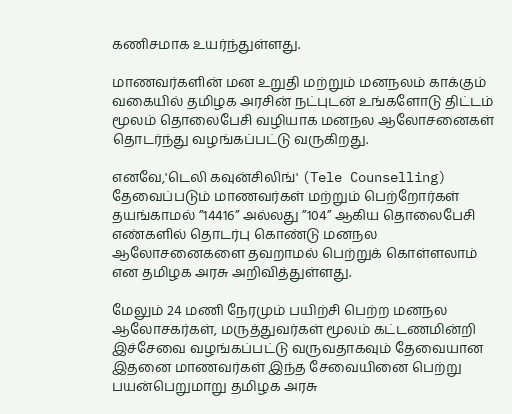கணிசமாக உயர்ந்துள்ளது.

மாணவர்களின் மன உறுதி மற்றும் மனநலம் காக்கும் வகையில் தமிழக அரசின் நட்புடன் உங்களோடு திட்டம் மூலம் தொலைபேசி வழியாக மனநல ஆலோசனைகள் தொடர்ந்து வழங்கப்பட்டு வருகிறது.

எனவே,'டெலி கவுன்சிலிங்' (Tele Counselling) தேவைப்படும் மாணவர்கள் மற்றும் பெற்றோர்கள் தயங்காமல் ”14416” அல்லது ”104” ஆகிய தொலைபேசி எண்களில் தொடர்பு கொண்டு மனநல ஆலோசனைகளை தவறாமல் பெற்றுக் கொள்ளலாம் என தமிழக அரசு அறிவித்துள்ளது.

மேலும் 24 மணி நேரமும் பயிற்சி பெற்ற மனநல ஆலோசகர்கள், மருத்துவர்கள் மூலம் கட்டணமின்றி இச்சேவை வழங்கப்பட்டு வருவதாகவும் தேவையான இதனை மாணவர்கள் இந்த சேவையினை பெற்று பயன்பெறுமாறு தமிழக அரசு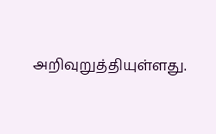அறிவுறுத்தியுள்ளது.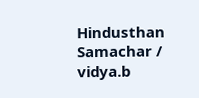Hindusthan Samachar / vidya.b